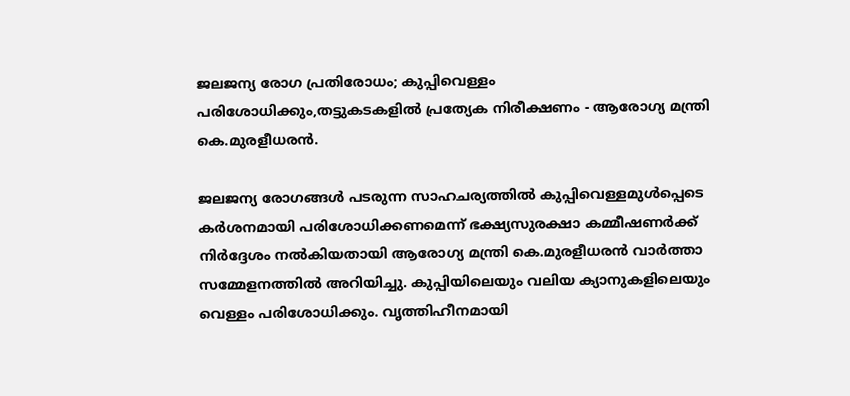ജലജന്യ രോഗ പ്രതിരോധം; കുപ്പിവെള്ളം പരിശോധിക്കും,തട്ടുകടകളിൽ പ്രത്യേക നിരീക്ഷണം - ആരോഗ്യ മന്ത്രി കെ.മുരളീധരൻ.

ജലജന്യ രോഗങ്ങൾ പടരുന്ന സാഹചര്യത്തിൽ കുപ്പിവെള്ളമുൾപ്പെടെ കർശനമായി പരിശോധിക്കണമെന്ന് ഭക്ഷ്യസുരക്ഷാ കമ്മീഷണർക്ക് നിർദ്ദേശം നൽകിയതായി ആരോഗ്യ മന്ത്രി കെ.മുരളീധരൻ വാർത്താ സമ്മേളനത്തിൽ അറിയിച്ചു. കുപ്പിയിലെയും വലിയ ക്യാനുകളിലെയും വെള്ളം പരിശോധിക്കും. വൃത്തിഹീനമായി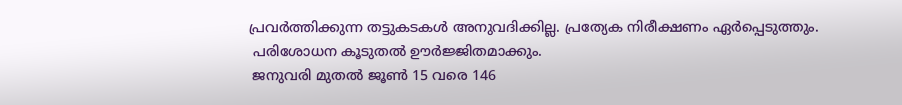പ്രവർത്തിക്കുന്ന തട്ടുകടകൾ അനുവദിക്കില്ല. പ്രത്യേക നിരീക്ഷണം ഏർപ്പെടുത്തും.
 പരിശോധന കൂടുതൽ ഊർജ്ജിതമാക്കും.
 ജനുവരി മുതൽ ജൂൺ 15 വരെ 146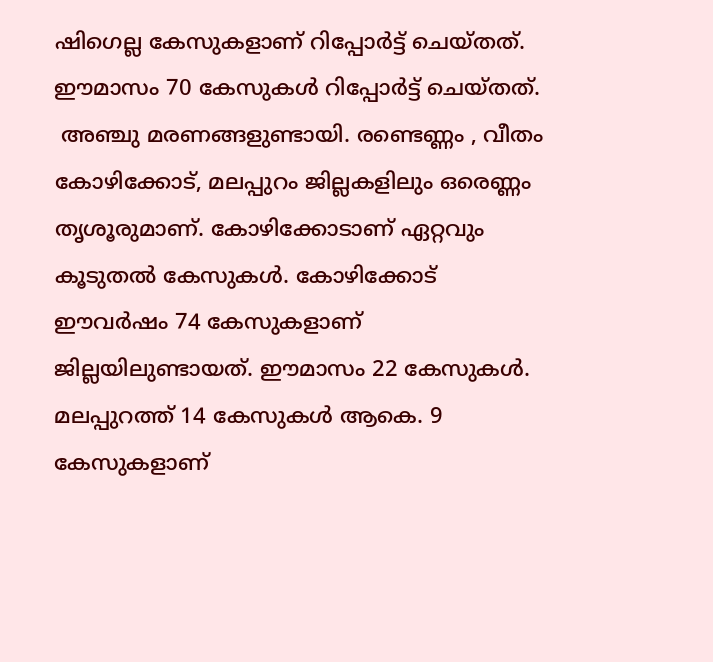ഷിഗെല്ല കേസുകളാണ് റിപ്പോർട്ട് ചെയ്തത്. ഈമാസം 70 കേസുകൾ റിപ്പോർട്ട് ചെയ്തത്.
 അഞ്ചു മരണങ്ങളുണ്ടായി. രണ്ടെണ്ണം , വീതം കോഴിക്കോട്, മലപ്പുറം ജില്ലകളിലും ഒരെണ്ണം തൃശൂരുമാണ്. കോഴിക്കോടാണ് ഏറ്റവും കൂടുതൽ കേസുകൾ. കോഴിക്കോട് ഈവർഷം 74 കേസുകളാണ് ജില്ലയിലുണ്ടായത്. ഈമാസം 22 കേസുകൾ. മലപ്പുറത്ത് 14 കേസുകൾ ആകെ. 9 കേസുകളാണ്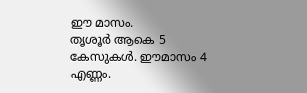ഈ മാസം.
തൃശൂർ ആകെ 5 കേസുകൾ. ഈമാസം 4 എണ്ണം.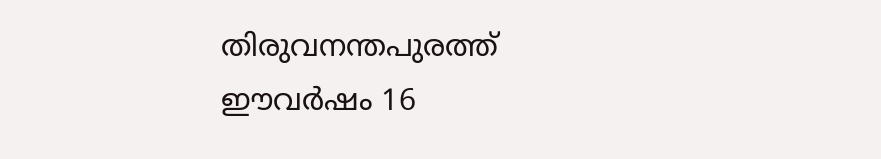തിരുവനന്തപുരത്ത് ഈവർഷം 16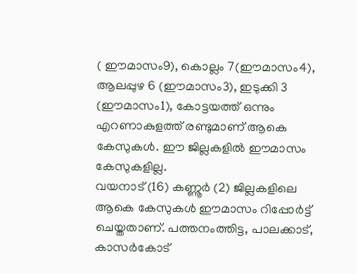( ഈമാസം9), കൊല്ലം 7(ഈമാസം4), ആലപ്പുഴ 6 (ഈമാസം3), ഇടുക്കി 3 (ഈമാസം1), കോട്ടയത്ത് ഒന്നും എറണാകുളത്ത് രണ്ടുമാണ് ആകെ കേസുകൾ. ഈ ജില്ലകളിൽ ഈമാസം കേസുകളില്ല.
വയനാട് (16) കണ്ണൂർ (2) ജില്ലകളിലെ ആകെ കേസുകൾ ഈമാസം റിപ്പോർട്ട് ചെയ്തതാണ്. പത്തനംത്തിട്ട, പാലക്കാട്, കാസർകോട്‌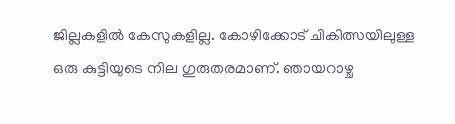ജില്ലകളിൽ കേസുകളില്ല. കോഴിക്കോട് ചികിത്സയിലുള്ള ഒരു കുട്ടിയുടെ നില ഗുരുതരമാണ്. ഞായറാഴ്ച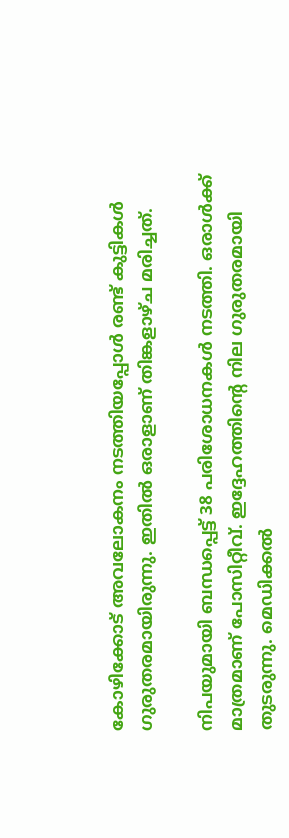കോഴിക്കോട് അവലോകനം നടത്തിയപ്പോൾ രണ്ട് കുട്ടികൾ ഗുരുതരമായിരുന്നു. ഇതിൽ ഒരാളാണ് തിങ്കളാഴ്ച മരിച്ചത്.

നിപയുമായി ബന്ധപ്പെട്ട് 38 പരിശോധനകൾ നടത്തി. ഒരാൾക്ക് മാത്രമാണ് പോസിറ്റീവ്. ഇദ്ദേഹത്തിന്റെ നില ഗുരുതരമായി തുടരുന്നു. മെഡിക്കൽ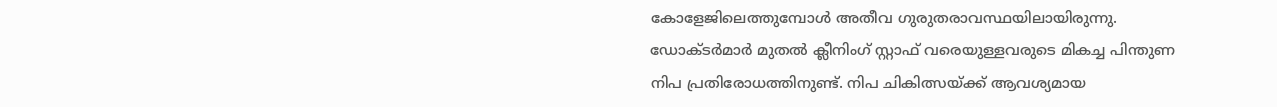കോളേജിലെത്തുമ്പോൾ അതീവ ഗുരുതരാവസ്ഥയിലായിരുന്നു. ഡോക്ടർമാർ മുതൽ ക്ലീനിംഗ് സ്റ്റാഫ് വരെയുള്ളവരുടെ മികച്ച പിന്തുണ നിപ പ്രതിരോധത്തിനുണ്ട്. നിപ ചികിത്സയ്ക്ക് ആവശ്യമായ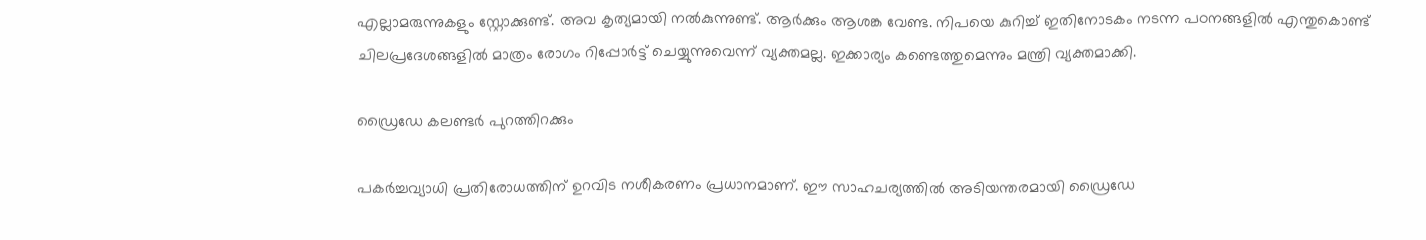എല്ലാമരുന്നുകളും സ്റ്റോക്കുണ്ട്. അവ കൃത്യമായി നൽകുന്നുണ്ട്. ആർക്കും ആശങ്ക വേണ്ട. നിപയെ കുറിച്ച് ഇതിനോടകം നടന്ന പഠനങ്ങളിൽ എന്തുകൊണ്ട് ചിലപ്രദേശങ്ങളിൽ മാത്രം രോഗം റിപ്പോർട്ട് ചെയ്യുന്നുവെന്ന് വ്യക്തമല്ല. ഇക്കാര്യം കണ്ടെത്തുമെന്നും മന്ത്രി വ്യക്തമാക്കി.

ഡ്രൈഡേ കലണ്ടർ പുറത്തിറക്കും

പകർച്ചവ്യാധി പ്രതിരോധത്തിന് ഉറവിട നശീകരണം പ്രധാനമാണ്. ഈ സാഹചര്യത്തിൽ അടിയന്തരമായി ഡ്രൈഡേ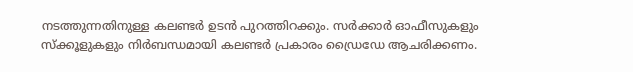നടത്തുന്നതിനുള്ള കലണ്ടർ ഉടൻ പുറത്തിറക്കും. സർക്കാർ ഓഫീസുകളും സ്ക്കൂളുകളും നിർബന്ധമായി കലണ്ടർ പ്രകാരം ഡ്രൈഡേ ആചരിക്കണം.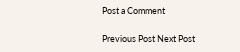Post a Comment

Previous Post Next Post